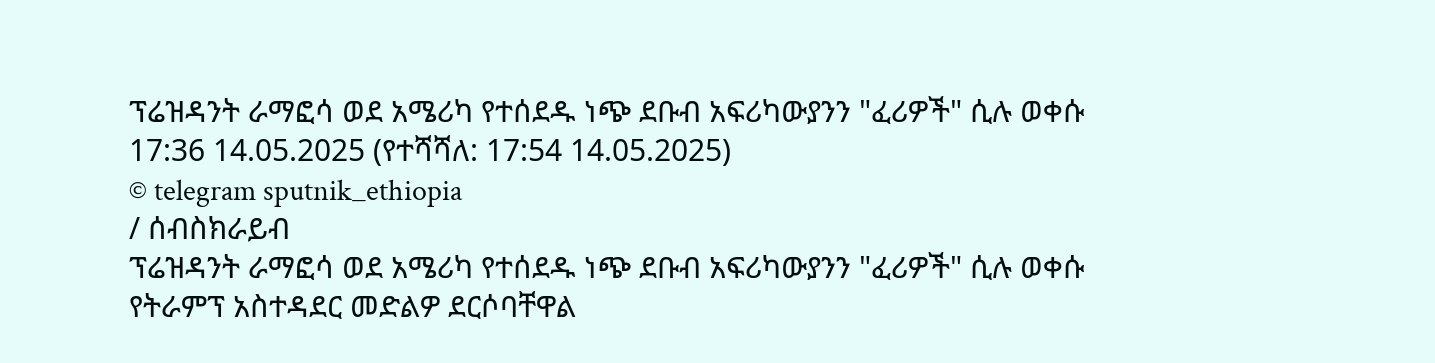ፕሬዝዳንት ራማፎሳ ወደ አሜሪካ የተሰደዱ ነጭ ደቡብ አፍሪካውያንን "ፈሪዎች" ሲሉ ወቀሱ
17:36 14.05.2025 (የተሻሻለ: 17:54 14.05.2025)
© telegram sputnik_ethiopia
/ ሰብስክራይብ
ፕሬዝዳንት ራማፎሳ ወደ አሜሪካ የተሰደዱ ነጭ ደቡብ አፍሪካውያንን "ፈሪዎች" ሲሉ ወቀሱ
የትራምፕ አስተዳደር መድልዎ ደርሶባቸዋል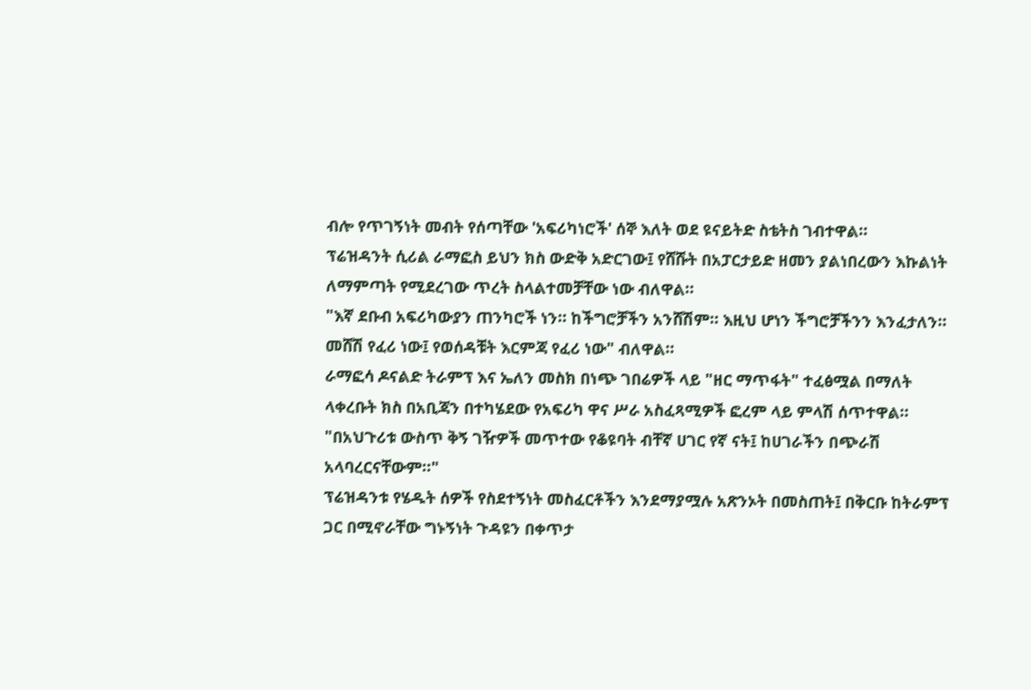ብሎ የጥገኝነት መብት የሰጣቸው 'አፍሪካነሮች' ሰኞ እለት ወደ ዩናይትድ ስቴትስ ገብተዋል።
ፕሬዝዳንት ሲሪል ራማፎስ ይህን ክስ ውድቅ አድርገው፤ የሸሹት በአፓርታይድ ዘመን ያልነበረውን እኩልነት ለማምጣት የሚደረገው ጥረት ስላልተመቻቸው ነው ብለዋል።
"እኛ ደቡብ አፍሪካውያን ጠንካሮች ነን። ከችግሮቻችን አንሸሽም። እዚህ ሆነን ችግሮቻችንን እንፈታለን። መሸሽ የፈሪ ነው፤ የወሰዳቹት እርምጃ የፈሪ ነው" ብለዋል።
ራማፎሳ ዶናልድ ትራምፕ እና ኤለን መስክ በነጭ ገበሬዎች ላይ "ዘር ማጥፋት" ተፈፅሟል በማለት ላቀረቡት ክስ በአቢጃን በተካሄደው የአፍሪካ ዋና ሥራ አስፈጻሚዎች ፎረም ላይ ምላሽ ሰጥተዋል።
"በአህጉሪቱ ውስጥ ቅኝ ገዥዎች መጥተው የቆዩባት ብቸኛ ሀገር የኛ ናት፤ ከሀገራችን በጭራሽ አላባረርናቸውም።"
ፕሬዝዳንቱ የሄዱት ሰዎች የስደተኝነት መስፈርቶችን እንደማያሟሉ አጽንኦት በመስጠት፤ በቅርቡ ከትራምፕ ጋር በሚኖራቸው ግኑኝነት ጉዳዩን በቀጥታ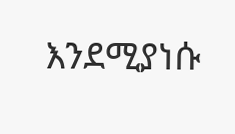እንደሚያነሱ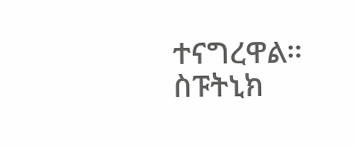ተናግረዋል።
ስፑትኒክ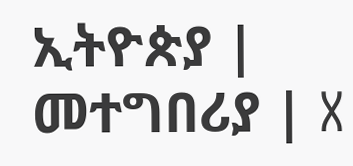ኢትዮጵያ | መተግበሪያ | X